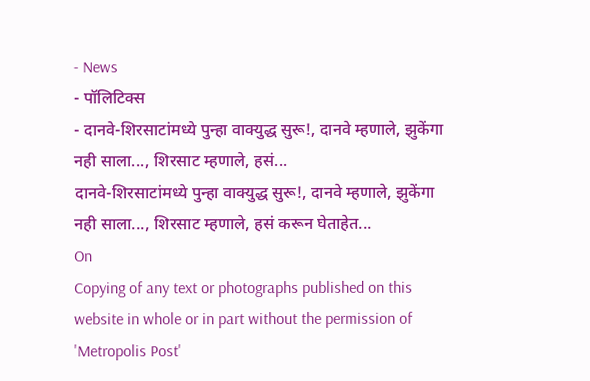- News
- पॉलिटिक्स
- दानवे-शिरसाटांमध्ये पुन्हा वाक्युद्ध सुरू!, दानवे म्हणाले, झुकेंगा नही साला..., शिरसाट म्हणाले, हसं...
दानवे-शिरसाटांमध्ये पुन्हा वाक्युद्ध सुरू!, दानवे म्हणाले, झुकेंगा नही साला..., शिरसाट म्हणाले, हसं करून घेताहेत...
On
Copying of any text or photographs published on this website in whole or in part without the permission of 'Metropolis Post'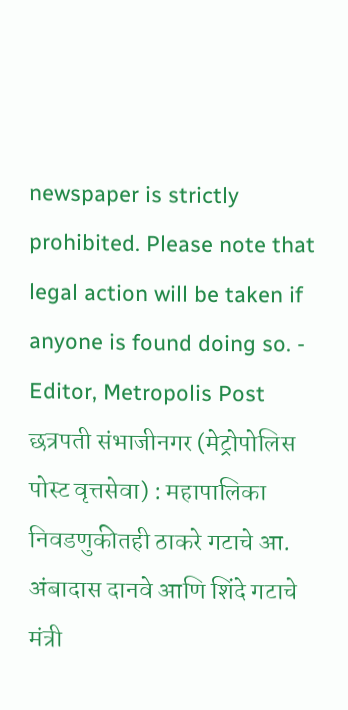newspaper is strictly prohibited. Please note that legal action will be taken if anyone is found doing so. - Editor, Metropolis Post
छत्रपती संभाजीनगर (मेट्रोपोलिस पोस्ट वृत्तसेवा) : महापालिका निवडणुकीतही ठाकरे गटाचे आ. अंबादास दानवे आणि शिंदे गटाचे मंत्री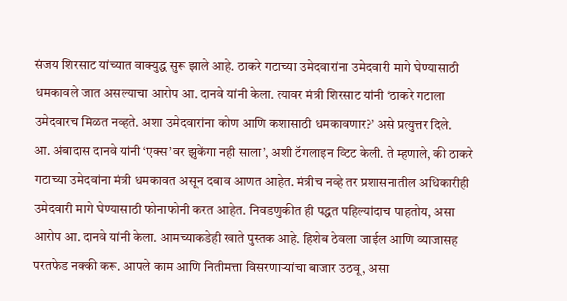संजय शिरसाट यांच्यात वाक्युद्ध सुरू झाले आहे. ठाकरे गटाच्या उमेदवारांना उमेदवारी मागे घेण्यासाठी धमकावले जात असल्याचा आरोप आ. दानवे यांनी केला. त्यावर मंत्री शिरसाट यांनी ‘ठाकरे गटाला उमेदवारच मिळत नव्हते. अशा उमेदवारांना कोण आणि कशासाठी धमकावणार?’ असे प्रत्युत्तर दिले.
आ. अंबादास दानवे यांनी ‘एक्स’वर झुकेंगा नही साला’, अशी टॅगलाइन व्टिट केली. ते म्हणाले, की ठाकरे गटाच्या उमेदवांना मंत्री धमकावत असून दबाव आणत आहेत. मंत्रीच नव्हे तर प्रशासनातील अधिकारीही उमेदवारी मागे घेण्यासाठी फोनाफोनी करत आहेत. निवडणुकीत ही पद्धत पहिल्यांदाच पाहतोय, असा आरोप आ. दानवे यांनी केला. आमच्याकडेही खाते पुस्तक आहे. हिशेब ठेवला जाईल आणि व्याजासह परतफेड नक्की करू. आपले काम आणि नितीमत्ता विसरणाऱ्यांचा बाजार उठवू, असा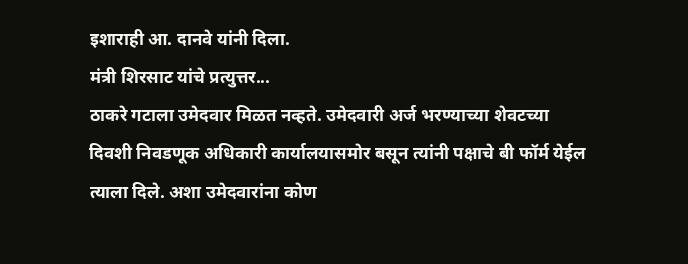इशाराही आ. दानवे यांनी दिला.
मंत्री शिरसाट यांचे प्रत्युत्तर...
ठाकरे गटाला उमेदवार मिळत नव्हते. उमेदवारी अर्ज भरण्याच्या शेवटच्या दिवशी निवडणूक अधिकारी कार्यालयासमोर बसून त्यांनी पक्षाचे बी फॉर्म येईल त्याला दिले. अशा उमेदवारांना कोण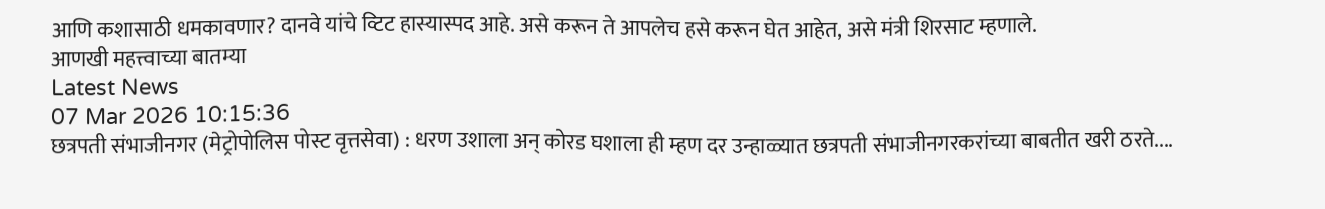आणि कशासाठी धमकावणार? दानवे यांचे व्टिट हास्यास्पद आहे. असे करून ते आपलेच हसे करून घेत आहेत, असे मंत्री शिरसाट म्हणाले.
आणखी महत्त्वाच्या बातम्या
Latest News
07 Mar 2026 10:15:36
छत्रपती संभाजीनगर (मेट्रोपोलिस पोस्ट वृत्तसेवा) : धरण उशाला अन् कोरड घशाला ही म्हण दर उन्हाळ्यात छत्रपती संभाजीनगरकरांच्या बाबतीत खरी ठरते....